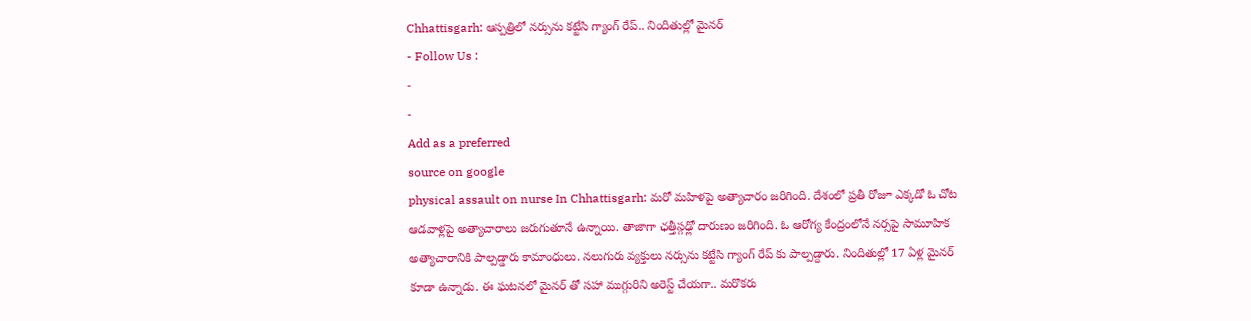Chhattisgarh: ఆస్పత్రిలో నర్సును కట్టేసి గ్యాంగ్ రేప్.. నిందితుల్లో మైనర్
- Follow Us :
-
-
Add as a preferred
source on google
physical assault on nurse In Chhattisgarh: మరో మహిళపై అత్యాచారం జరిగింది. దేశంలో ప్రతీ రోజూ ఎక్కడో ఓ చోట ఆడవాళ్లపై అత్యాచారాలు జరుగుతూనే ఉన్నాయి. తాజాగా ఛత్తీస్గఢ్లో దారుణం జరిగింది. ఓ ఆరోగ్య కేంద్రంలోనే నర్సపై సామూహిక అత్యాచారానికి పాల్పడ్డారు కామాంధులు. నలుగురు వ్యక్తులు నర్సును కట్టేసి గ్యాంగ్ రేప్ కు పాల్పడ్దారు. నిందితుల్లో 17 ఏళ్ల మైనర్ కూడా ఉన్నాడు. ఈ ఘటనలో మైనర్ తో సహా ముగ్గురిని అరెస్ట్ చేయగా.. మరొకరు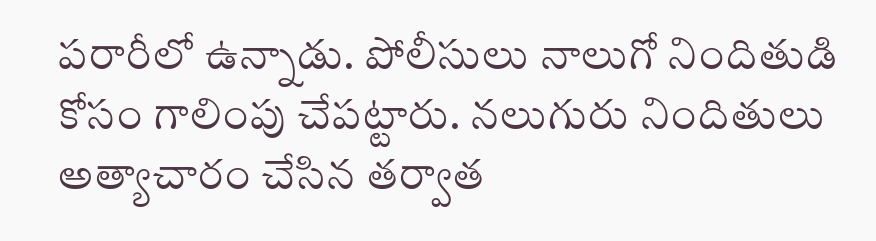పరారీలో ఉన్నాడు. పోలీసులు నాలుగో నిందితుడి కోసం గాలింపు చేపట్టారు. నలుగురు నిందితులు అత్యాచారం చేసిన తర్వాత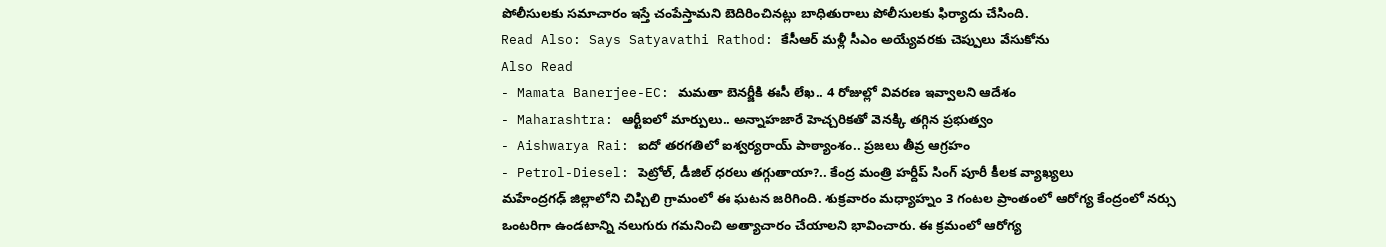పోలీసులకు సమాచారం ఇస్తే చంపేస్తామని బెదిరించినట్లు బాధితురాలు పోలీసులకు ఫిర్యాదు చేసింది.
Read Also: Says Satyavathi Rathod: కేసీఆర్ మళ్లీ సీఎం అయ్యేవరకు చెప్పులు వేసుకోను
Also Read
- Mamata Banerjee-EC: మమతా బెనర్జీకి ఈసీ లేఖ.. 4 రోజుల్లో వివరణ ఇవ్వాలని ఆదేశం
- Maharashtra: ఆర్టీఐలో మార్పులు.. అన్నాహజారే హెచ్చరికతో వెనక్కి తగ్గిన ప్రభుత్వం
- Aishwarya Rai: ఐదో తరగతిలో ఐశ్వర్యరాయ్ పాఠ్యాంశం.. ప్రజలు తీవ్ర ఆగ్రహం
- Petrol-Diesel: పెట్రోల్, డీజిల్ ధరలు తగ్గుతాయా?.. కేంద్ర మంత్రి హర్దీప్ సింగ్ పూరీ కీలక వ్యాఖ్యలు
మహేంద్రగఢ్ జిల్లాలోని చిప్చిలి గ్రామంలో ఈ ఘటన జరిగింది. శుక్రవారం మధ్యాహ్నం 3 గంటల ప్రాంతంలో ఆరోగ్య కేంద్రంలో నర్సు ఒంటరిగా ఉండటాన్ని నలుగురు గమనించి అత్యాచారం చేయాలని భావించారు. ఈ క్రమంలో ఆరోగ్య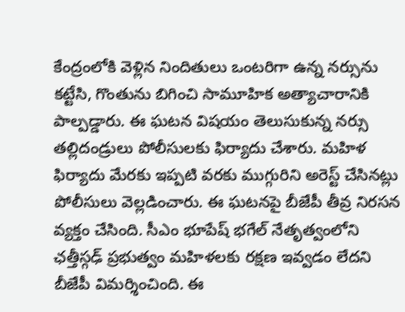కేంద్రంలోకి వెళ్లిన నిందితులు ఒంటరిగా ఉన్న నర్సును కట్టేసి, గొంతును బిగించి సామూహిక అత్యాచారానికి పాల్పడ్డారు. ఈ ఘటన విషయం తెలుసుకున్న నర్సు తల్లిదండ్రులు పోలీసులకు ఫిర్యాదు చేశారు. మహిళ ఫిర్యాదు మేరకు ఇప్పటి వరకు ముగ్గురిని అరెస్ట్ చేసినట్లు పోలీసులు వెల్లడించారు. ఈ ఘటనపై బీజేపీ తీవ్ర నిరసన వ్యక్తం చేసింది. సీఎం భూపేష్ భగేల్ నేతృత్వంలోని ఛత్తీస్గఢ్ ప్రభుత్వం మహిళలకు రక్షణ ఇవ్వడం లేదని బీజేపీ విమర్శించింది. ఈ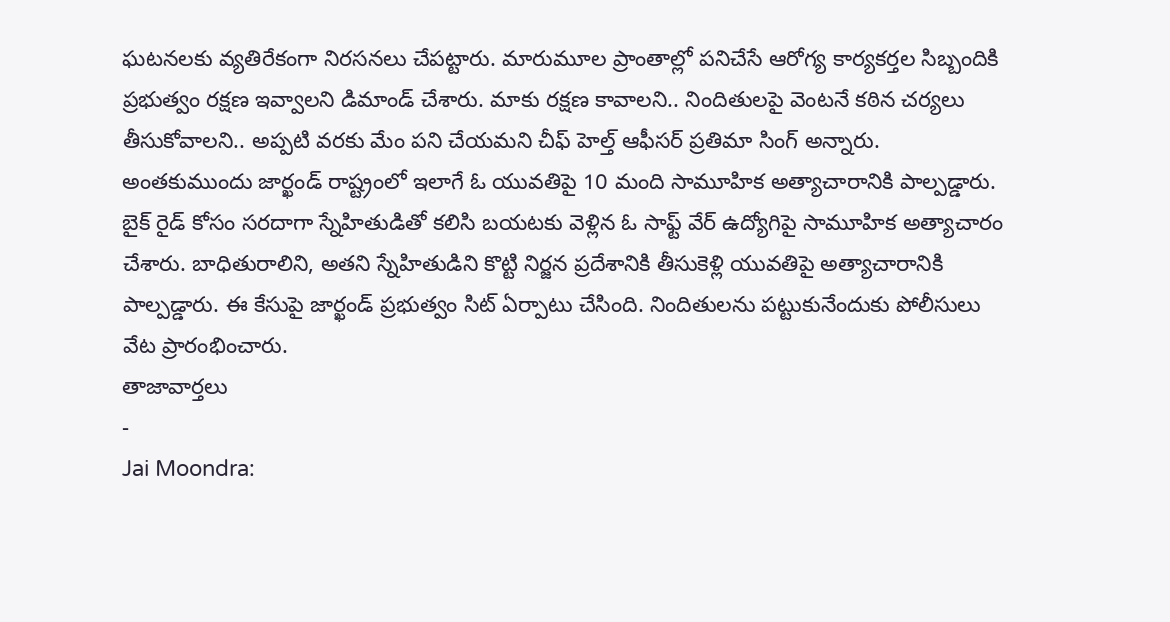ఘటనలకు వ్యతిరేకంగా నిరసనలు చేపట్టారు. మారుమూల ప్రాంతాల్లో పనిచేసే ఆరోగ్య కార్యకర్తల సిబ్బందికి ప్రభుత్వం రక్షణ ఇవ్వాలని డిమాండ్ చేశారు. మాకు రక్షణ కావాలని.. నిందితులపై వెంటనే కఠిన చర్యలు తీసుకోవాలని.. అప్పటి వరకు మేం పని చేయమని చీఫ్ హెల్త్ ఆఫీసర్ ప్రతిమా సింగ్ అన్నారు.
అంతకుముందు జార్ఖండ్ రాష్ట్రంలో ఇలాగే ఓ యువతిపై 10 మంది సామూహిక అత్యాచారానికి పాల్పడ్డారు. బైక్ రైడ్ కోసం సరదాగా స్నేహితుడితో కలిసి బయటకు వెళ్లిన ఓ సాఫ్ట్ వేర్ ఉద్యోగిపై సామూహిక అత్యాచారం చేశారు. బాధితురాలిని, అతని స్నేహితుడిని కొట్టి నిర్జన ప్రదేశానికి తీసుకెళ్లి యువతిపై అత్యాచారానికి పాల్పడ్డారు. ఈ కేసుపై జార్ఖండ్ ప్రభుత్వం సిట్ ఏర్పాటు చేసింది. నిందితులను పట్టుకునేందుకు పోలీసులు వేట ప్రారంభించారు.
తాజావార్తలు
-
Jai Moondra: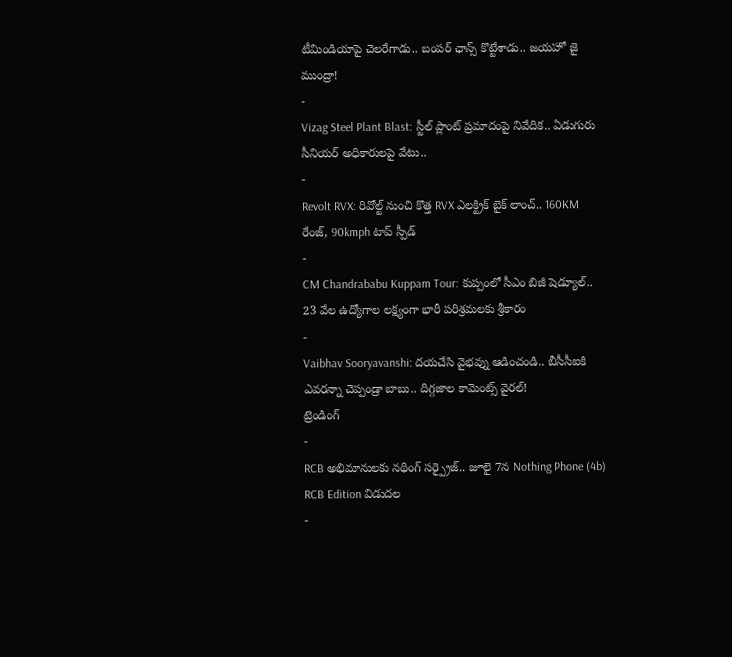టీమిండియాపై చెలరేగాడు.. బంపర్ ఛాన్స్ కొట్టేశాడు.. జయహో జై ముంద్రా!
-
Vizag Steel Plant Blast: స్టీల్ ప్లాంట్ ప్రమాదంపై నివేదిక.. ఏడుగురు సీనియర్ అధికారులపై వేటు..
-
Revolt RVX: రివోల్ట్ నుంచి కొత్త RVX ఎలక్ట్రిక్ బైక్ లాంచ్.. 160KM రేంజ్, 90kmph టాప్ స్పీడ్
-
CM Chandrababu Kuppam Tour: కుప్పంలో సీఎం బిజీ షెడ్యూల్.. 23 వేల ఉద్యోగాల లక్ష్యంగా భారీ పరిశ్రమలకు శ్రీకారం
-
Vaibhav Sooryavanshi: దయచేసి వైభవ్ను ఆడించండి.. బీసీసీఐకి ఎవరన్నా చెప్పండ్రా బాబు.. దిగ్గజాల కామెంట్స్ వైరల్!
ట్రెండింగ్
-
RCB అభిమానులకు నథింగ్ సర్ప్రైజ్.. జూలై 7న Nothing Phone (4b) RCB Edition విడుదల
-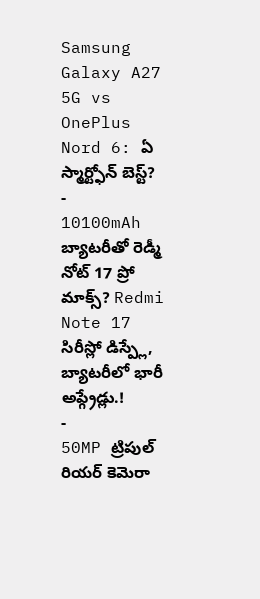Samsung Galaxy A27 5G vs OnePlus Nord 6: ఏ స్మార్ట్ఫోన్ బెస్ట్?
-
10100mAh బ్యాటరీతో రెడ్మీ నోట్ 17 ప్రో మాక్స్? Redmi Note 17 సిరీస్లో డిస్ప్లే, బ్యాటరీలో భారీ అప్గ్రేడ్లు.!
-
50MP ట్రిపుల్ రియర్ కెమెరా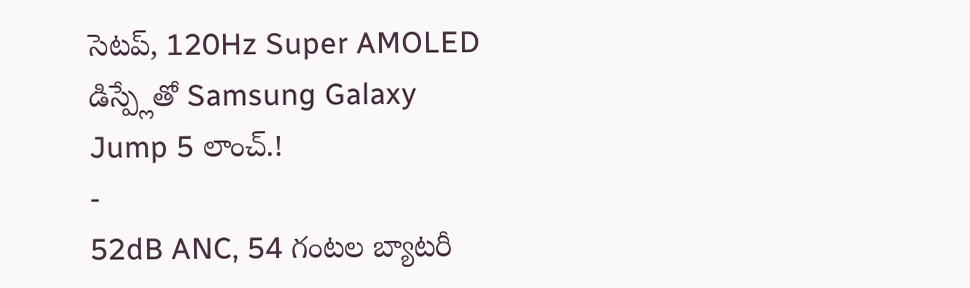సెటప్, 120Hz Super AMOLED డిస్ప్లేతో Samsung Galaxy Jump 5 లాంచ్.!
-
52dB ANC, 54 గంటల బ్యాటరీ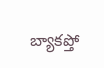బ్యాకప్తో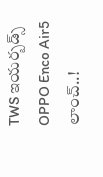TWS ఇయర్బడ్స్ OPPO Enco Air5 లాంచ్..!